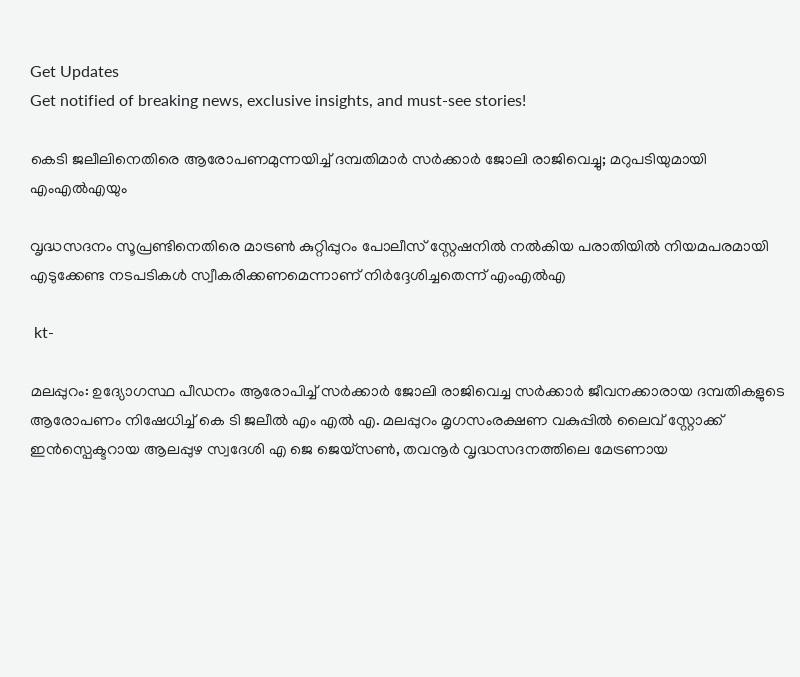Get Updates
Get notified of breaking news, exclusive insights, and must-see stories!

കെടി ജലീലിനെതിരെ ആരോപണമുന്നയിച്ച് ദമ്പതിമാർ സർക്കാർ ജോലി രാജിവെച്ചു; മറുപടിയുമായി എംഎല്‍എയും

വൃദ്ധസദനം സൂപ്രണ്ടിനെതിരെ മാട്രൺ കുറ്റിപ്പുറം പോലീസ് സ്റ്റേഷനിൽ നൽകിയ പരാതിയിൽ നിയമപരമായി എടുക്കേണ്ട നടപടികൾ സ്വീകരിക്കണമെന്നാണ് നിർദ്ദേശിച്ചതെന്ന് എംഎല്‍എ

 kt-

മലപ്പുറം: ഉദ്യോഗസ്ഥ പീഡനം ആരോപിച്ച് സർക്കാർ ജോലി രാജിവെച്ച സർക്കാർ ജീവനക്കാരായ ദമ്പതികളുടെ ആരോപണം നിഷേധിച്ച് കെ ടി ജലീല്‍ എം എല്‍ എ. മലപ്പുറം മൃഗസംരക്ഷണ വകുപ്പിൽ ലൈവ് സ്റ്റോക്ക് ഇൻസ്പെക്ടറായ ആലപ്പുഴ സ്വദേശി എ ജെ ജെയ്സൺ, തവനൂർ വൃദ്ധസദനത്തിലെ മേട്രണായ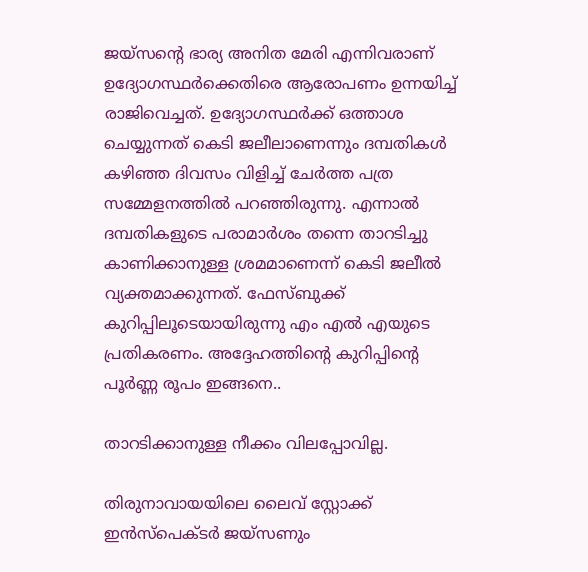ജയ്സൻ്റെ ഭാര്യ അനിത മേരി എന്നിവരാണ് ഉദ്യോഗസ്ഥർക്കെതിരെ ആരോപണം ഉന്നയിച്ച് രാജിവെച്ചത്. ഉദ്യോഗസ്ഥർക്ക് ഒത്താശ ചെയ്യുന്നത് കെടി ജലീലാണെന്നും ദമ്പതികള്‍ കഴിഞ്ഞ ദിവസം വിളിച്ച് ചേർത്ത പത്ര സമ്മേളനത്തില്‍ പറഞ്ഞിരുന്നു. എന്നാല്‍ ദമ്പതികളുടെ പരാമാർശം തന്നെ താറടിച്ചു കാണിക്കാനുള്ള ശ്രമമാണെന്ന് കെടി ജലീൽ വ്യക്തമാക്കുന്നത്. ഫേസ്ബുക്ക് കുറിപ്പിലൂടെയായിരുന്നു എം എല്‍ എയുടെ പ്രതികരണം. അദ്ദേഹത്തിന്റെ കുറിപ്പിന്റെ പൂർണ്ണ രൂപം ഇങ്ങനെ..

താറടിക്കാനുള്ള നീക്കം വിലപ്പോവില്ല.

തിരുനാവായയിലെ ലൈവ് സ്റ്റോക്ക് ഇൻസ്പെക്ടർ ജയ്സണും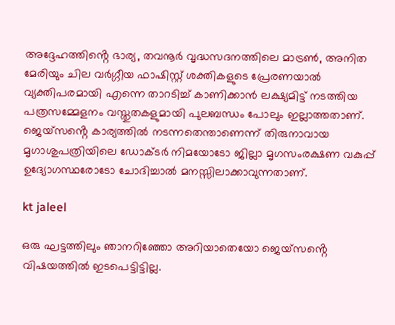അദ്ദേഹത്തിൻ്റെ ഭാര്യ, തവനൂർ വൃദ്ധസദനത്തിലെ മാട്രൺ, അനിത മേരിയും ചില വർഗ്ഗീയ ഫാഷിസ്റ്റ് ശക്തികളുടെ പ്രേരണയാൽ വ്യക്തിപരമായി എന്നെ താറടിച്ച് കാണിക്കാൻ ലക്ഷ്യമിട്ട് നടത്തിയ പത്രസമ്മേളനം വസ്തുതകളുമായി പുലബന്ധം പോലും ഇല്ലാത്തതാണ്. ജെയ്സൻ്റെ കാര്യത്തിൽ നടന്നതെന്താണെന്ന് തിരുനാവായ മൃഗാശുപത്രിയിലെ ഡോക്ടർ നിമയോടോ ജില്ലാ മൃഗസംരക്ഷണ വകുപ്പ് ഉദ്യോഗസ്ഥരോടോ ചോദിച്ചാൽ മനസ്സിലാക്കാവുന്നതാണ്.

kt jaleel

ഒരു ഘട്ടത്തിലും ഞാനറിഞ്ഞോ അറിയാതെയോ ജെയ്സൻ്റെ വിഷയത്തിൽ ഇടപെട്ടിട്ടില്ല.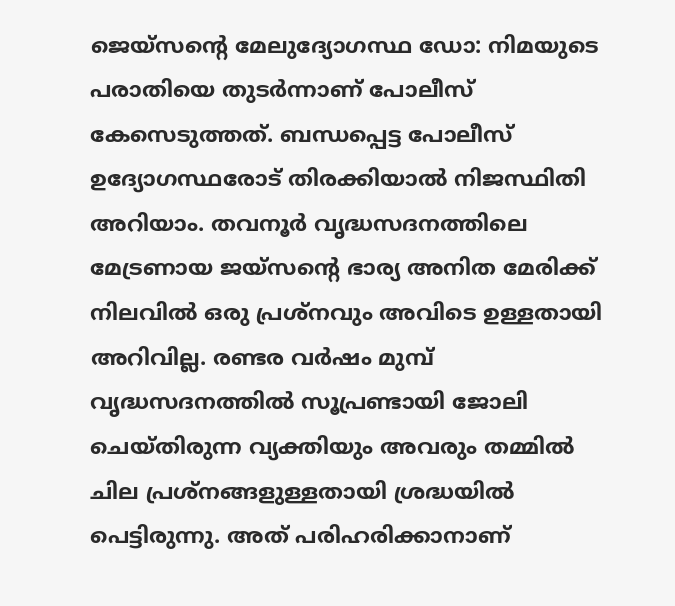ജെയ്സൻ്റെ മേലുദ്യോഗസ്ഥ ഡോ: നിമയുടെ പരാതിയെ തുടർന്നാണ് പോലീസ് കേസെടുത്തത്. ബന്ധപ്പെട്ട പോലീസ് ഉദ്യോഗസ്ഥരോട് തിരക്കിയാൽ നിജസ്ഥിതി അറിയാം. തവനൂർ വൃദ്ധസദനത്തിലെ മേട്രണായ ജയ്സൻ്റെ ഭാര്യ അനിത മേരിക്ക് നിലവിൽ ഒരു പ്രശ്നവും അവിടെ ഉള്ളതായി അറിവില്ല. രണ്ടര വർഷം മുമ്പ് വൃദ്ധസദനത്തിൽ സൂപ്രണ്ടായി ജോലി ചെയ്തിരുന്ന വ്യക്തിയും അവരും തമ്മിൽ ചില പ്രശ്നങ്ങളുള്ളതായി ശ്രദ്ധയിൽ പെട്ടിരുന്നു. അത് പരിഹരിക്കാനാണ്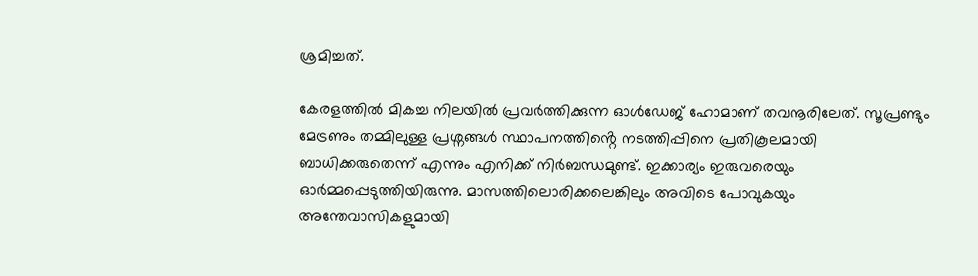ശ്രമിച്ചത്.

കേരളത്തിൽ മികച്ച നിലയിൽ പ്രവർത്തിക്കുന്ന ഓൾഡേജ് ഹോമാണ് തവനൂരിലേത്. സൂപ്രണ്ടും മേട്രണും തമ്മിലുള്ള പ്രശ്നങ്ങൾ സ്ഥാപനത്തിൻ്റെ നടത്തിപ്പിനെ പ്രതികൂലമായി ബാധിക്കരുതെന്ന് എന്നും എനിക്ക് നിർബന്ധമുണ്ട്. ഇക്കാര്യം ഇരുവരെയും ഓർമ്മപ്പെടുത്തിയിരുന്നു. മാസത്തിലൊരിക്കലെങ്കിലും അവിടെ പോവുകയും അന്തേവാസികളുമായി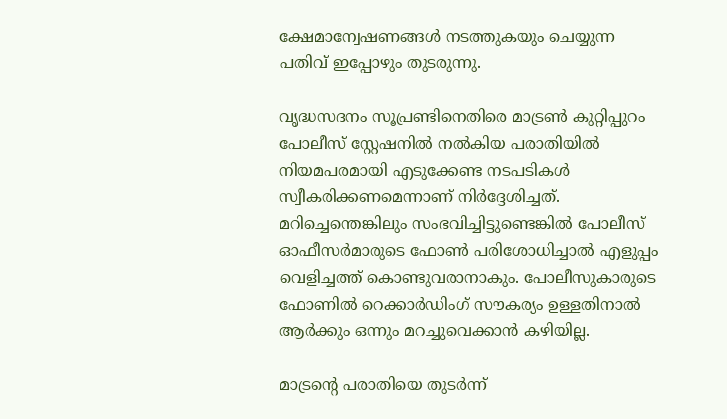ക്ഷേമാന്വേഷണങ്ങൾ നടത്തുകയും ചെയ്യുന്ന പതിവ് ഇപ്പോഴും തുടരുന്നു.

വൃദ്ധസദനം സൂപ്രണ്ടിനെതിരെ മാട്രൺ കുറ്റിപ്പുറം പോലീസ് സ്റ്റേഷനിൽ നൽകിയ പരാതിയിൽ നിയമപരമായി എടുക്കേണ്ട നടപടികൾ സ്വീകരിക്കണമെന്നാണ് നിർദ്ദേശിച്ചത്. മറിച്ചെന്തെങ്കിലും സംഭവിച്ചിട്ടുണ്ടെങ്കിൽ പോലീസ് ഓഫീസർമാരുടെ ഫോൺ പരിശോധിച്ചാൽ എളുപ്പം വെളിച്ചത്ത് കൊണ്ടുവരാനാകും. പോലീസുകാരുടെ ഫോണിൽ റെക്കാർഡിംഗ് സൗകര്യം ഉള്ളതിനാൽ ആർക്കും ഒന്നും മറച്ചുവെക്കാൻ കഴിയില്ല.

മാട്രൻ്റെ പരാതിയെ തുടർന്ന്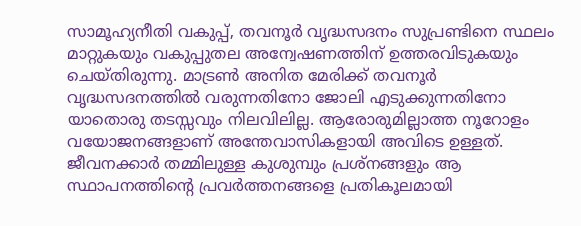സാമൂഹ്യനീതി വകുപ്പ്, തവനൂർ വൃദ്ധസദനം സുപ്രണ്ടിനെ സ്ഥലം മാറ്റുകയും വകുപ്പുതല അന്വേഷണത്തിന് ഉത്തരവിടുകയും ചെയ്തിരുന്നു. മാട്രൺ അനിത മേരിക്ക് തവനൂർ വൃദ്ധസദനത്തിൽ വരുന്നതിനോ ജോലി എടുക്കുന്നതിനോ യാതൊരു തടസ്സവും നിലവിലില്ല. ആരോരുമില്ലാത്ത നൂറോളം വയോജനങ്ങളാണ് അന്തേവാസികളായി അവിടെ ഉള്ളത്. ജീവനക്കാർ തമ്മിലുള്ള കുശുമ്പും പ്രശ്നങ്ങളും ആ സ്ഥാപനത്തിൻ്റെ പ്രവർത്തനങ്ങളെ പ്രതികൂലമായി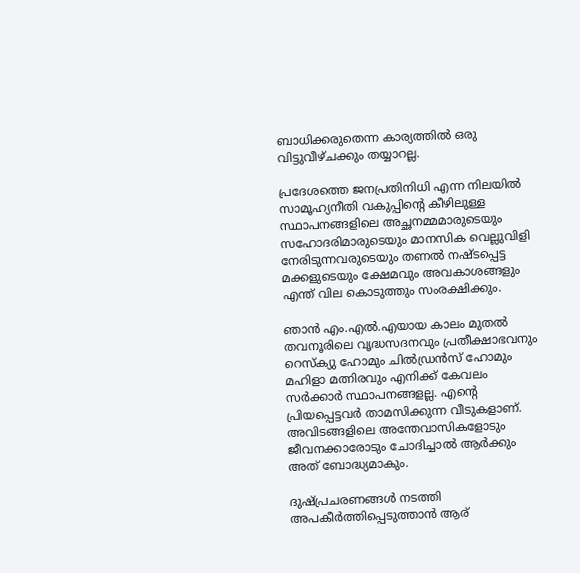ബാധിക്കരുതെന്ന കാര്യത്തിൽ ഒരു വിട്ടുവീഴ്ചക്കും തയ്യാറല്ല.

പ്രദേശത്തെ ജനപ്രതിനിധി എന്ന നിലയിൽ സാമൂഹ്യനീതി വകുപ്പിൻ്റെ കീഴിലുള്ള സ്ഥാപനങ്ങളിലെ അച്ഛനമ്മമാരുടെയും സഹോദരിമാരുടെയും മാനസിക വെല്ലുവിളി നേരിടുന്നവരുടെയും തണൽ നഷ്ടപ്പെട്ട മക്കളുടെയും ക്ഷേമവും അവകാശങ്ങളും എന്ത് വില കൊടുത്തും സംരക്ഷിക്കും.

ഞാൻ എം.എൽ.എയായ കാലം മുതൽ തവനൂരിലെ വൃദ്ധസദനവും പ്രതീക്ഷാഭവനും റെസ്ക്യു ഹോമും ചിൽഡ്രൻസ് ഹോമും മഹിളാ മത്നിരവും എനിക്ക് കേവലം സർക്കാർ സ്ഥാപനങ്ങളല്ല. എൻ്റെ പ്രിയപ്പെട്ടവർ താമസിക്കുന്ന വീടുകളാണ്. അവിടങ്ങളിലെ അന്തേവാസികളോടും ജീവനക്കാരോടും ചോദിച്ചാൽ ആർക്കും അത് ബോദ്ധ്യമാകും.

ദുഷ്പ്രചരണങ്ങൾ നടത്തി അപകീർത്തിപ്പെടുത്താൻ ആര്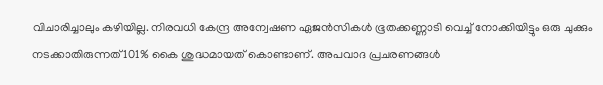വിചാരിച്ചാലും കഴിയില്ല. നിരവധി കേന്ദ്ര അന്വേഷണ ഏജൻസികൾ ഭൂതക്കണ്ണാടി വെച്ച് നോക്കിയിട്ടും ഒരു ചുക്കും നടക്കാതിരുന്നത് 101% കൈ ശുദ്ധമായത് കൊണ്ടാണ്. അപവാദ പ്രചരണങ്ങൾ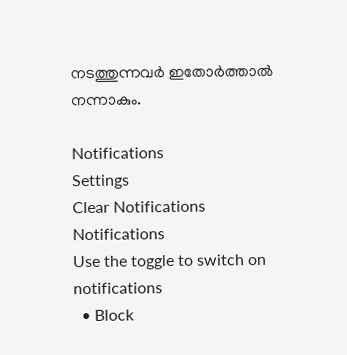നടത്തുന്നവർ ഇതോർത്താൽ നന്നാകും.

Notifications
Settings
Clear Notifications
Notifications
Use the toggle to switch on notifications
  • Block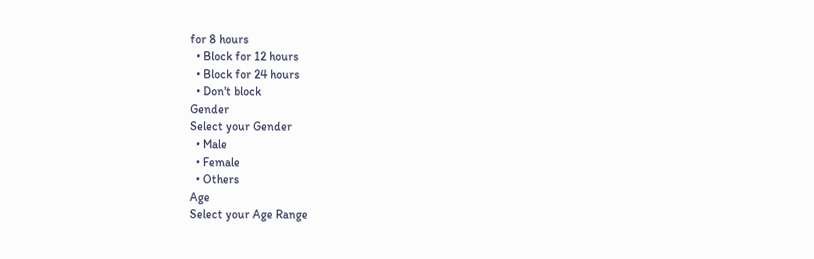for 8 hours
  • Block for 12 hours
  • Block for 24 hours
  • Don't block
Gender
Select your Gender
  • Male
  • Female
  • Others
Age
Select your Age Range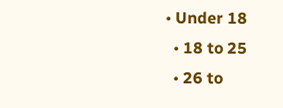• Under 18
  • 18 to 25
  • 26 to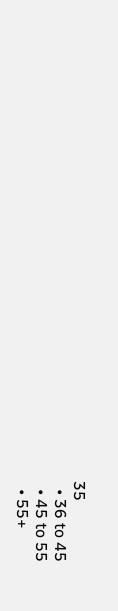35
  • 36 to 45
  • 45 to 55
  • 55+